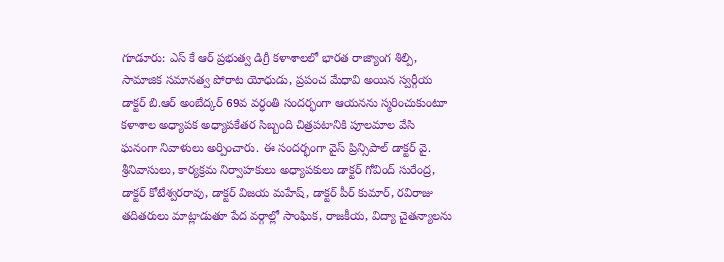గూడూరు: ఎస్ కే ఆర్ ప్రభుత్వ డిగ్రీ కళాశాలలో భారత రాజ్యాంగ శిల్పి, సామాజిక సమానత్వ పోరాట యోధుడు, ప్రపంచ మేధావి అయిన స్వర్గీయ డాక్టర్ బి.ఆర్ అంబేద్కర్ 69వ వర్ధంతి సందర్భంగా ఆయనను స్మరించుకుంటూ కళాశాల అధ్యాపక అధ్యాపకేతర సిబ్బంది చిత్రపటానికి పూలమాల వేసి ఘనంగా నివాళులు అర్పించారు. ఈ సందర్భంగా వైస్ ప్రిన్సిపాల్ డాక్టర్ వై. శ్రీనివాసులు, కార్యక్రమ నిర్వాహకులు అధ్యాపకులు డాక్టర్ గోవింద్ సురేంద్ర, డాక్టర్ కోటేశ్వరరావు, డాక్టర్ విజయ మహేష్, డాక్టర్ పీర్ కుమార్, రవిరాజు తదితరులు మాట్లాడుతూ పేద వర్గాల్లో సాంఘిక, రాజకీయ, విద్యా చైతన్యాలను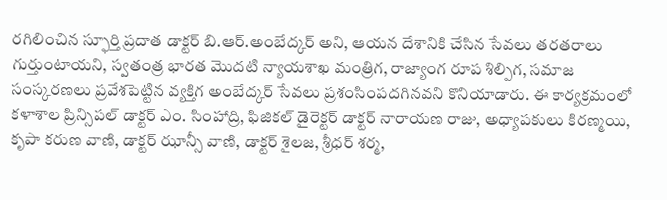రగిలించిన స్ఫూర్తి ప్రదాత డాక్టర్ బి.ఆర్.అంబేద్కర్ అని, ఆయన దేశానికి చేసిన సేవలు తరతరాలు గుర్తుంటాయని, స్వతంత్ర భారత మొదటి న్యాయశాఖ మంత్రిగ, రాజ్యాంగ రూప శిల్పిగ, సమాజ సంస్కరణలు ప్రవేశపెట్టిన వ్యక్తిగ అంబేద్కర్ సేవలు ప్రశంసింపదగినవని కొనియాడారు. ఈ కార్యక్రమంలో కళాశాల ప్రిన్సిపల్ డాక్టర్ ఎం. సింహాద్రి, ఫిజికల్ డైరెక్టర్ డాక్టర్ నారాయణ రాజు, అధ్యాపకులు కిరణ్మయి, కృపా కరుణ వాణి, డాక్టర్ ఝాన్సీ వాణి, డాక్టర్ శైలజ, శ్రీధర్ శర్మ,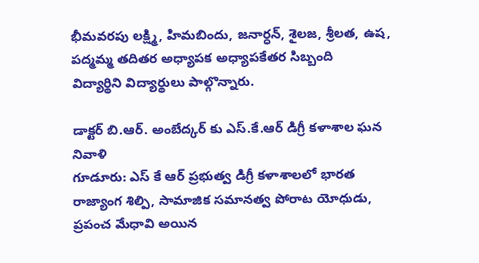భీమవరపు లక్ష్మి, హిమబిందు, జనార్ధన్, శైలజ, శ్రీలత, ఉష, పద్మమ్మ తదితర అధ్యాపక అధ్యాపకేతర సిబ్బంది
విద్యార్థిని విద్యార్థులు పాల్గొన్నారు.

డాక్టర్ బి.ఆర్. అంబేద్కర్ కు ఎస్.కే.ఆర్ డిగ్రీ కళాశాల ఘన నివాళి
గూడూరు: ఎస్ కే ఆర్ ప్రభుత్వ డిగ్రీ కళాశాలలో భారత రాజ్యాంగ శిల్పి, సామాజిక సమానత్వ పోరాట యోధుడు, ప్రపంచ మేధావి అయిన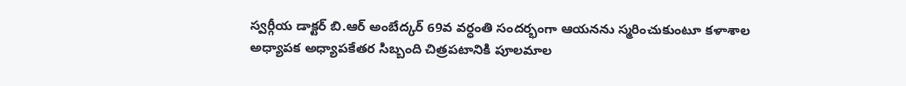స్వర్గీయ డాక్టర్ బి.ఆర్ అంబేద్కర్ 69వ వర్ధంతి సందర్భంగా ఆయనను స్మరించుకుంటూ కళాశాల అధ్యాపక అధ్యాపకేతర సిబ్బంది చిత్రపటానికి పూలమాల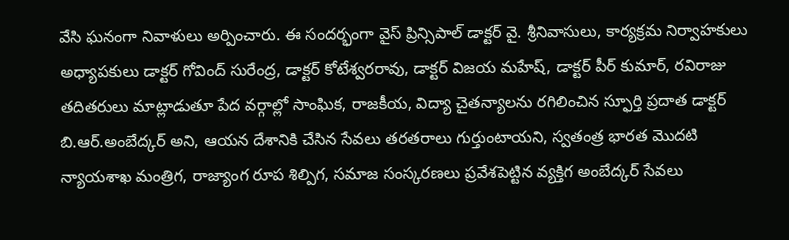వేసి ఘనంగా నివాళులు అర్పించారు. ఈ సందర్భంగా వైస్ ప్రిన్సిపాల్ డాక్టర్ వై. శ్రీనివాసులు, కార్యక్రమ నిర్వాహకులు అధ్యాపకులు డాక్టర్ గోవింద్ సురేంద్ర, డాక్టర్ కోటేశ్వరరావు, డాక్టర్ విజయ మహేష్, డాక్టర్ పీర్ కుమార్, రవిరాజు తదితరులు మాట్లాడుతూ పేద వర్గాల్లో సాంఘిక, రాజకీయ, విద్యా చైతన్యాలను రగిలించిన స్ఫూర్తి ప్రదాత డాక్టర్ బి.ఆర్.అంబేద్కర్ అని, ఆయన దేశానికి చేసిన సేవలు తరతరాలు గుర్తుంటాయని, స్వతంత్ర భారత మొదటి న్యాయశాఖ మంత్రిగ, రాజ్యాంగ రూప శిల్పిగ, సమాజ సంస్కరణలు ప్రవేశపెట్టిన వ్యక్తిగ అంబేద్కర్ సేవలు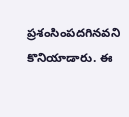ప్రశంసింపదగినవని కొనియాడారు. ఈ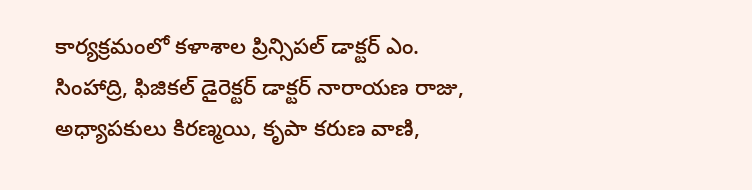కార్యక్రమంలో కళాశాల ప్రిన్సిపల్ డాక్టర్ ఎం. సింహాద్రి, ఫిజికల్ డైరెక్టర్ డాక్టర్ నారాయణ రాజు, అధ్యాపకులు కిరణ్మయి, కృపా కరుణ వాణి,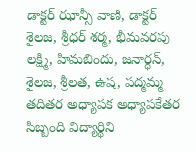డాక్టర్ ఝాన్సీ వాణి, డాక్టర్ శైలజ, శ్రీధర్ శర్మ, భీమవరపు లక్ష్మి, హిమబిందు, జనార్ధన్, శైలజ, శ్రీలత, ఉష, పద్మమ్మ తదితర అధ్యాపక అధ్యాపకేతర సిబ్బంది విద్యార్థిని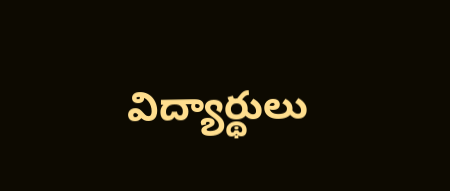విద్యార్థులు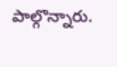పాల్గొన్నారు.